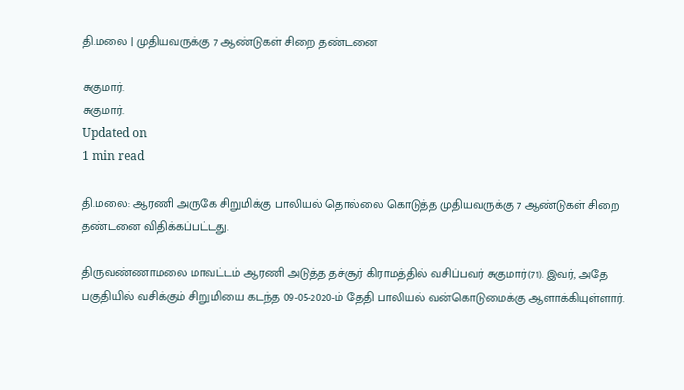தி.மலை | முதியவருக்கு 7 ஆண்டுகள் சிறை தண்டனை

சுகுமார்.
சுகுமார்.
Updated on
1 min read

தி.மலை: ஆரணி அருகே சிறுமிக்கு பாலியல் தொல்லை கொடுத்த முதியவருக்கு 7 ஆண்டுகள் சிறை தண்டனை விதிக்கப்பட்டது.

திருவண்ணாமலை மாவட்டம் ஆரணி அடுத்த தச்சூர் கிராமத்தில் வசிப்பவர் சுகுமார்(71). இவர், அதே பகுதியில் வசிக்கும் சிறுமியை கடந்த 09-05-2020-ம் தேதி பாலியல் வன்கொடுமைக்கு ஆளாக்கியுள்ளார்.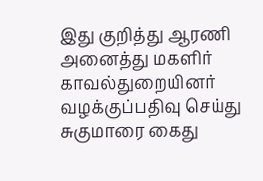இது குறித்து ஆரணி அனைத்து மகளிர் காவல்துறையினர் வழக்குப்பதிவு செய்து சுகுமாரை கைது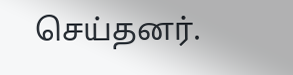செய்தனர்.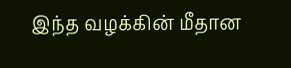இந்த வழக்கின் மீதான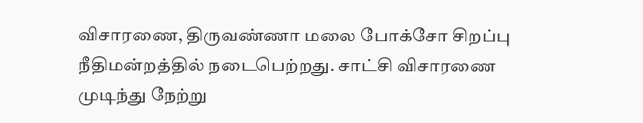விசாரணை, திருவண்ணா மலை போக்சோ சிறப்பு நீதிமன்றத்தில் நடைபெற்றது. சாட்சி விசாரணை முடிந்து நேற்று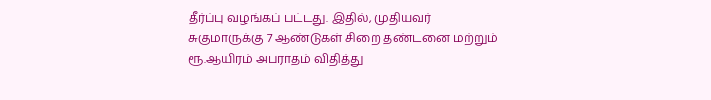தீர்ப்பு வழங்கப் பட்டது. இதில், முதியவர் சுகுமாருக்கு 7 ஆண்டுகள் சிறை தண்டனை மற்றும் ரூ.ஆயிரம் அபராதம் விதித்து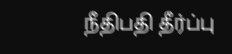நீதிபதி தீர்ப்பு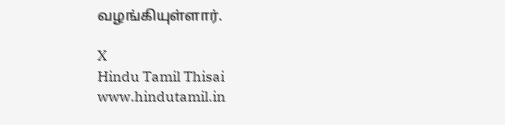வழங்கியுள்ளார்.

X
Hindu Tamil Thisai
www.hindutamil.in